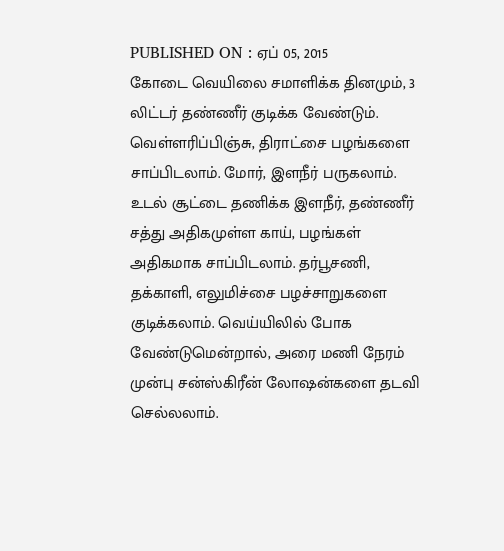PUBLISHED ON : ஏப் 05, 2015
கோடை வெயிலை சமாளிக்க தினமும், 3 லிட்டர் தண்ணீர் குடிக்க வேண்டும். வெள்ளரிப்பிஞ்சு, திராட்சை பழங்களை சாப்பிடலாம். மோர், இளநீர் பருகலாம். உடல் சூட்டை தணிக்க இளநீர், தண்ணீர் சத்து அதிகமுள்ள காய், பழங்கள் அதிகமாக சாப்பிடலாம். தர்பூசணி, தக்காளி, எலுமிச்சை பழச்சாறுகளை குடிக்கலாம். வெய்யிலில் போக வேண்டுமென்றால், அரை மணி நேரம் முன்பு சன்ஸ்கிரீன் லோஷன்களை தடவி செல்லலாம்.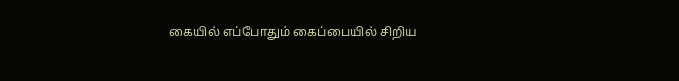கையில் எப்போதும் கைப்பையில் சிறிய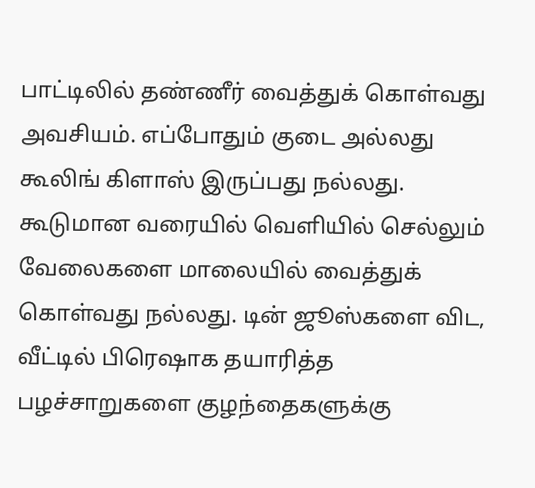பாட்டிலில் தண்ணீர் வைத்துக் கொள்வது அவசியம். எப்போதும் குடை அல்லது கூலிங் கிளாஸ் இருப்பது நல்லது. கூடுமான வரையில் வெளியில் செல்லும் வேலைகளை மாலையில் வைத்துக் கொள்வது நல்லது. டின் ஜூஸ்களை விட, வீட்டில் பிரெஷாக தயாரித்த பழச்சாறுகளை குழந்தைகளுக்கு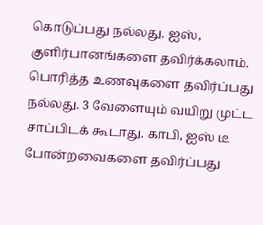கொடுப்பது நல்லது. ஐஸ், குளிர்பானங்களை தவிர்க்கலாம். பொரித்த உணவுகளை தவிர்ப்பது நல்லது. 3 வேளையும் வயிறு முட்ட சாப்பிடக் கூடாது. காபி, ஐஸ் டீ போன்றவைகளை தவிர்ப்பது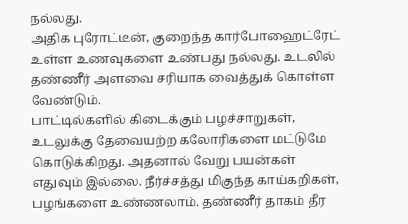நல்லது.
அதிக புரோட்டீன், குறைந்த கார்போஹைட்ரேட் உள்ள உணவுகளை உண்பது நல்லது. உடலில் தண்ணீர் அளவை சரியாக வைத்துக் கொள்ள வேண்டும்.
பாட்டில்களில் கிடைக்கும் பழச்சாறுகள், உடலுக்கு தேவையற்ற கலோரிகளை மட்டுமே கொடுக்கிறது. அதனால் வேறு பயன்கள் எதுவும் இல்லை. நீர்ச்சத்து மிகுந்த காய்கறிகள், பழங்களை உண்ணலாம். தண்ணீர் தாகம் தீர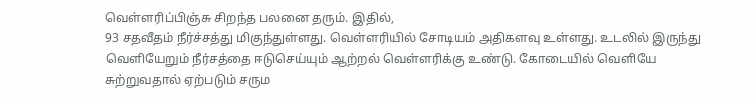வெள்ளரிப்பிஞ்சு சிறந்த பலனை தரும். இதில்,
93 சதவீதம் நீர்ச்சத்து மிகுந்துள்ளது. வெள்ளரியில் சோடியம் அதிகளவு உள்ளது. உடலில் இருந்து வெளியேறும் நீர்சத்தை ஈடுசெய்யும் ஆற்றல் வெள்ளரிக்கு உண்டு. கோடையில் வெளியே சுற்றுவதால் ஏற்படும் சரும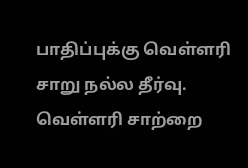பாதிப்புக்கு வெள்ளரி சாறு நல்ல தீர்வு. வெள்ளரி சாற்றை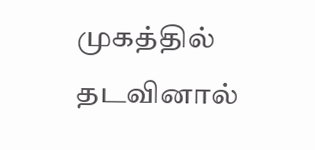முகத்தில் தடவினால்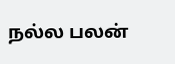நல்ல பலன்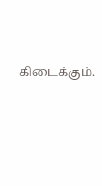கிடைக்கும்.